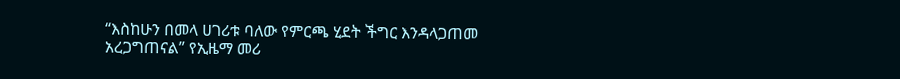“እስከሁን በመላ ሀገሪቱ ባለው የምርጫ ሂደት ችግር እንዳላጋጠመ አረጋግጠናል” የኢዜማ መሪ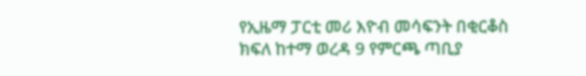የኢዜማ ፓርቲ መሪ እዮብ መሳፍንት በቂርቆስ ክፍለ ከተማ ወረዳ 9 የምርጫ ጣቢያ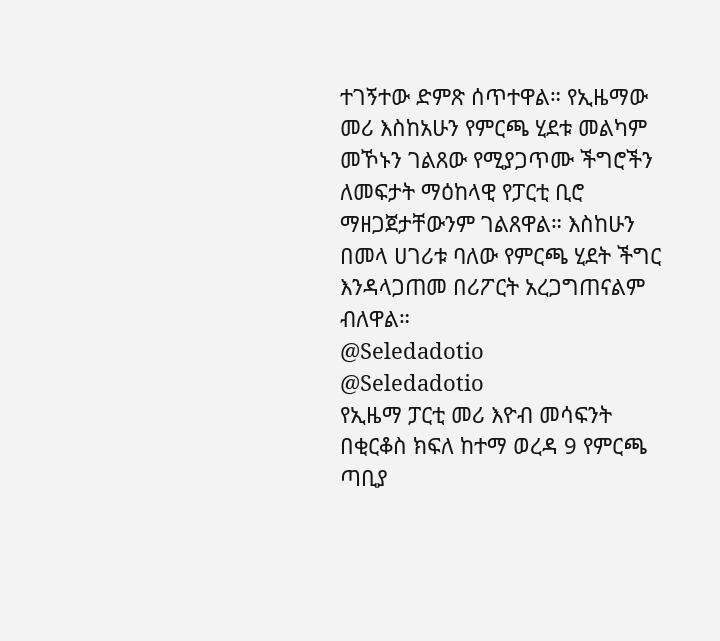ተገኝተው ድምጽ ሰጥተዋል። የኢዜማው መሪ እስከአሁን የምርጫ ሂደቱ መልካም መኾኑን ገልጸው የሚያጋጥሙ ችግሮችን ለመፍታት ማዕከላዊ የፓርቲ ቢሮ ማዘጋጀታቸውንም ገልጸዋል። እስከሁን በመላ ሀገሪቱ ባለው የምርጫ ሂደት ችግር እንዳላጋጠመ በሪፖርት አረጋግጠናልም ብለዋል።
@Seledadotio
@Seledadotio
የኢዜማ ፓርቲ መሪ እዮብ መሳፍንት በቂርቆስ ክፍለ ከተማ ወረዳ 9 የምርጫ ጣቢያ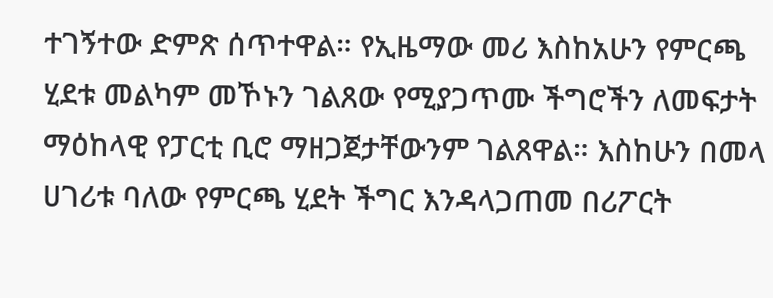ተገኝተው ድምጽ ሰጥተዋል። የኢዜማው መሪ እስከአሁን የምርጫ ሂደቱ መልካም መኾኑን ገልጸው የሚያጋጥሙ ችግሮችን ለመፍታት ማዕከላዊ የፓርቲ ቢሮ ማዘጋጀታቸውንም ገልጸዋል። እስከሁን በመላ ሀገሪቱ ባለው የምርጫ ሂደት ችግር እንዳላጋጠመ በሪፖርት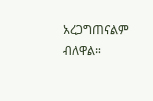አረጋግጠናልም ብለዋል።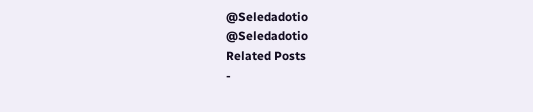@Seledadotio
@Seledadotio
Related Posts
-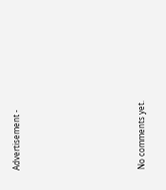Advertisement -









No comments yet.